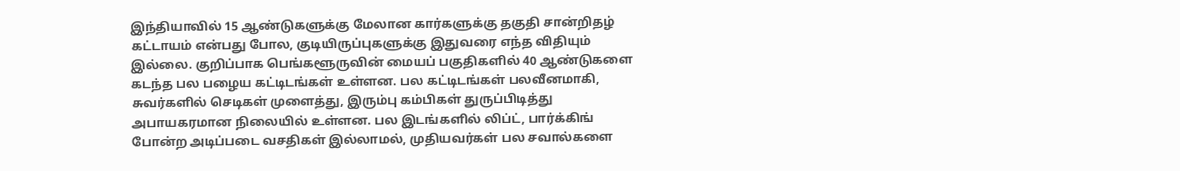இந்தியாவில் 15 ஆண்டுகளுக்கு மேலான கார்களுக்கு தகுதி சான்றிதழ் கட்டாயம் என்பது போல, குடியிருப்புகளுக்கு இதுவரை எந்த விதியும் இல்லை. குறிப்பாக பெங்களூருவின் மையப் பகுதிகளில் 40 ஆண்டுகளை கடந்த பல பழைய கட்டிடங்கள் உள்ளன. பல கட்டிடங்கள் பலவீனமாகி, சுவர்களில் செடிகள் முளைத்து, இரும்பு கம்பிகள் துருப்பிடித்து அபாயகரமான நிலையில் உள்ளன. பல இடங்களில் லிப்ட், பார்க்கிங் போன்ற அடிப்படை வசதிகள் இல்லாமல், முதியவர்கள் பல சவால்களை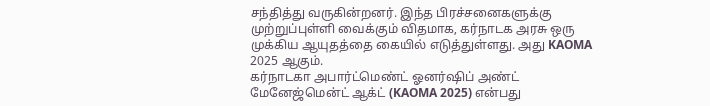சந்தித்து வருகின்றனர். இந்த பிரச்சனைகளுக்கு முற்றுப்புள்ளி வைக்கும் விதமாக, கர்நாடக அரசு ஒரு முக்கிய ஆயுதத்தை கையில் எடுத்துள்ளது. அது KAOMA 2025 ஆகும்.
கர்நாடகா அபார்ட்மெண்ட் ஓனர்ஷிப் அண்ட் மேனேஜ்மென்ட் ஆக்ட் (KAOMA 2025) என்பது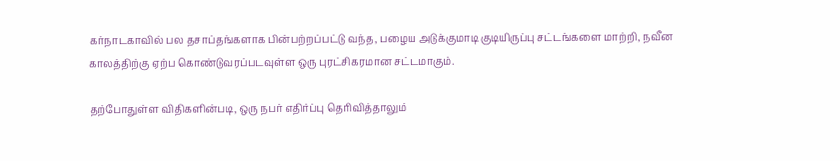கர்நாடகாவில் பல தசாப்தங்களாக பின்பற்றப்பட்டு வந்த, பழைய அடுக்குமாடி குடியிருப்பு சட்டங்களை மாற்றி, நவீன காலத்திற்கு ஏற்ப கொண்டுவரப்படவுள்ள ஒரு புரட்சிகரமான சட்டமாகும்.

தற்போதுள்ள விதிகளின்படி, ஒரு நபர் எதிர்ப்பு தெரிவித்தாலும்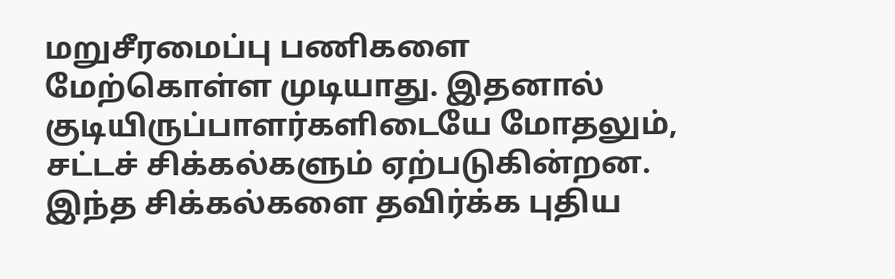மறுசீரமைப்பு பணிகளை மேற்கொள்ள முடியாது. இதனால் குடியிருப்பாளர்களிடையே மோதலும், சட்டச் சிக்கல்களும் ஏற்படுகின்றன. இந்த சிக்கல்களை தவிர்க்க புதிய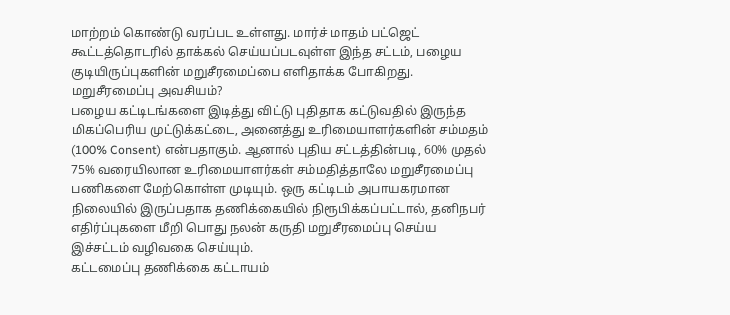மாற்றம் கொண்டு வரப்பட உள்ளது. மார்ச் மாதம் பட்ஜெட் கூட்டத்தொடரில் தாக்கல் செய்யப்படவுள்ள இந்த சட்டம், பழைய குடியிருப்புகளின் மறுசீரமைப்பை எளிதாக்க போகிறது.
மறுசீரமைப்பு அவசியம்?
பழைய கட்டிடங்களை இடித்து விட்டு புதிதாக கட்டுவதில் இருந்த மிகப்பெரிய முட்டுக்கட்டை, அனைத்து உரிமையாளர்களின் சம்மதம் (100% Consent) என்பதாகும். ஆனால் புதிய சட்டத்தின்படி, 60% முதல் 75% வரையிலான உரிமையாளர்கள் சம்மதித்தாலே மறுசீரமைப்பு பணிகளை மேற்கொள்ள முடியும். ஒரு கட்டிடம் அபாயகரமான நிலையில் இருப்பதாக தணிக்கையில் நிரூபிக்கப்பட்டால், தனிநபர் எதிர்ப்புகளை மீறி பொது நலன் கருதி மறுசீரமைப்பு செய்ய இச்சட்டம் வழிவகை செய்யும்.
கட்டமைப்பு தணிக்கை கட்டாயம்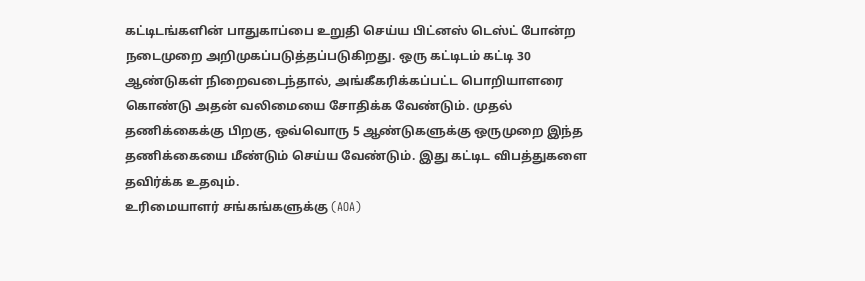கட்டிடங்களின் பாதுகாப்பை உறுதி செய்ய பிட்னஸ் டெஸ்ட் போன்ற நடைமுறை அறிமுகப்படுத்தப்படுகிறது. ஒரு கட்டிடம் கட்டி 30 ஆண்டுகள் நிறைவடைந்தால், அங்கீகரிக்கப்பட்ட பொறியாளரை கொண்டு அதன் வலிமையை சோதிக்க வேண்டும். முதல் தணிக்கைக்கு பிறகு, ஒவ்வொரு 5 ஆண்டுகளுக்கு ஒருமுறை இந்த தணிக்கையை மீண்டும் செய்ய வேண்டும். இது கட்டிட விபத்துகளை தவிர்க்க உதவும்.
உரிமையாளர் சங்கங்களுக்கு (AOA)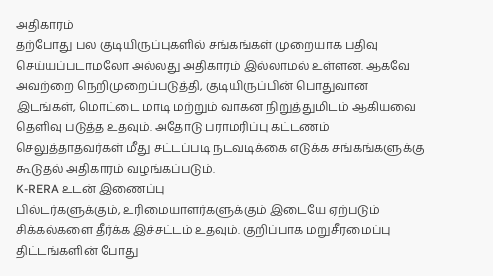அதிகாரம்
தற்போது பல குடியிருப்புகளில் சங்கங்கள் முறையாக பதிவு செய்யப்படாமலோ அல்லது அதிகாரம் இல்லாமல் உள்ளன. ஆகவே அவற்றை நெறிமுறைப்படுத்தி, குடியிருப்பின் பொதுவான இடங்கள், மொட்டை மாடி மற்றும் வாகன நிறுத்துமிடம் ஆகியவை தெளிவு படுத்த உதவும். அதோடு பராமரிப்பு கட்டணம் செலுத்தாதவர்கள் மீது சட்டப்படி நடவடிக்கை எடுக்க சங்கங்களுக்கு கூடுதல் அதிகாரம் வழங்கப்படும்.
K-RERA உடன் இணைப்பு
பில்டர்களுக்கும், உரிமையாளர்களுக்கும் இடையே ஏற்படும் சிக்கல்களை தீர்க்க இச்சட்டம் உதவும். குறிப்பாக மறுசீரமைப்பு திட்டங்களின் போது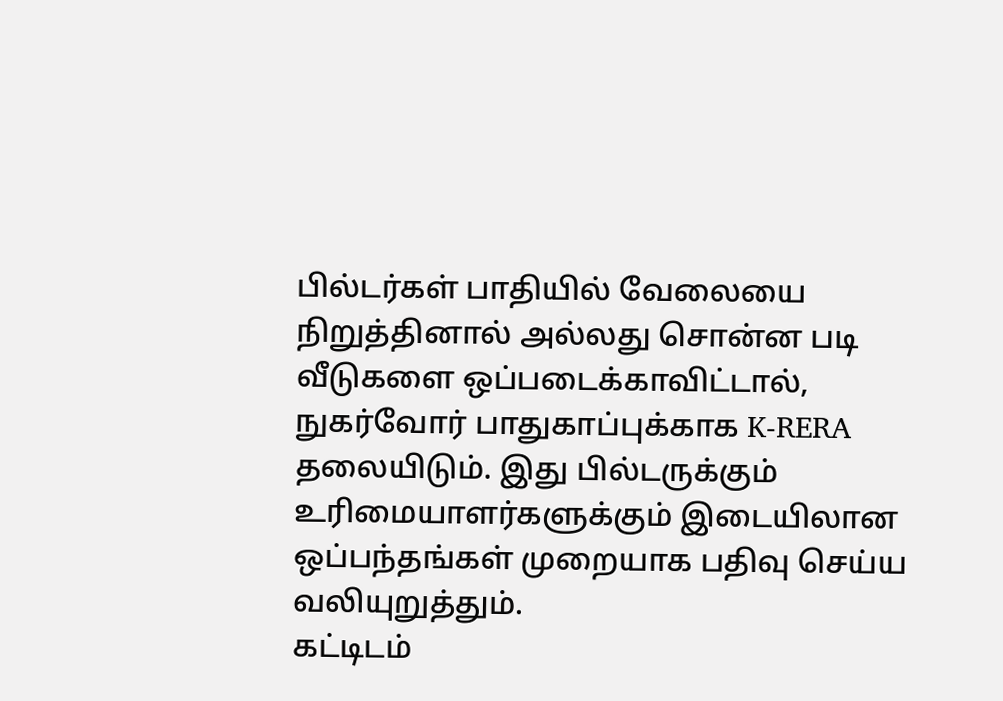பில்டர்கள் பாதியில் வேலையை நிறுத்தினால் அல்லது சொன்ன படி வீடுகளை ஒப்படைக்காவிட்டால், நுகர்வோர் பாதுகாப்புக்காக K-RERA தலையிடும். இது பில்டருக்கும் உரிமையாளர்களுக்கும் இடையிலான ஒப்பந்தங்கள் முறையாக பதிவு செய்ய வலியுறுத்தும்.
கட்டிடம்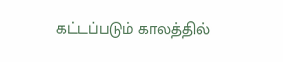கட்டப்படும் காலத்தில்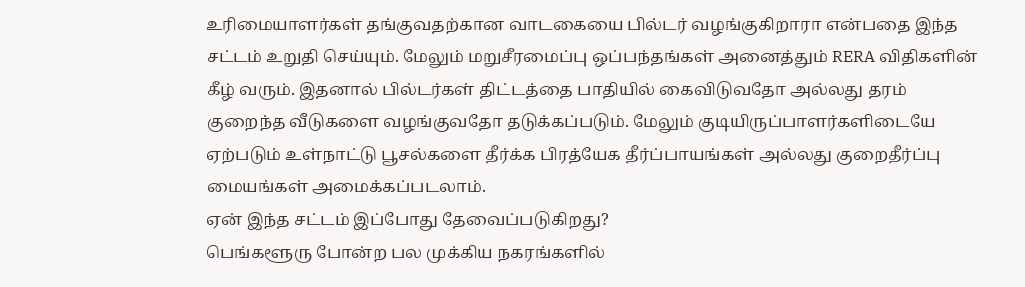உரிமையாளர்கள் தங்குவதற்கான வாடகையை பில்டர் வழங்குகிறாரா என்பதை இந்த சட்டம் உறுதி செய்யும். மேலும் மறுசீரமைப்பு ஒப்பந்தங்கள் அனைத்தும் RERA விதிகளின் கீழ் வரும். இதனால் பில்டர்கள் திட்டத்தை பாதியில் கைவிடுவதோ அல்லது தரம் குறைந்த வீடுகளை வழங்குவதோ தடுக்கப்படும். மேலும் குடியிருப்பாளர்களிடையே ஏற்படும் உள்நாட்டு பூசல்களை தீர்க்க பிரத்யேக தீர்ப்பாயங்கள் அல்லது குறைதீர்ப்பு மையங்கள் அமைக்கப்படலாம்.
ஏன் இந்த சட்டம் இப்போது தேவைப்படுகிறது?
பெங்களூரு போன்ற பல முக்கிய நகரங்களில்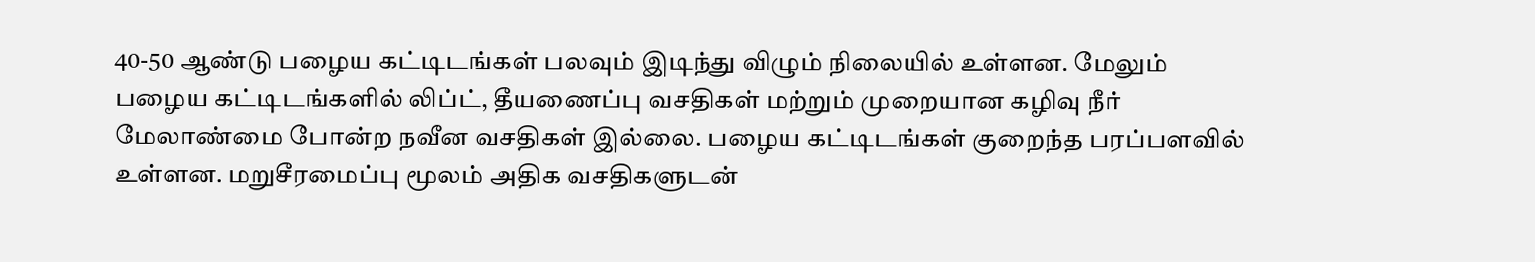40-50 ஆண்டு பழைய கட்டிடங்கள் பலவும் இடிந்து விழும் நிலையில் உள்ளன. மேலும் பழைய கட்டிடங்களில் லிப்ட், தீயணைப்பு வசதிகள் மற்றும் முறையான கழிவு நீர் மேலாண்மை போன்ற நவீன வசதிகள் இல்லை. பழைய கட்டிடங்கள் குறைந்த பரப்பளவில் உள்ளன. மறுசீரமைப்பு மூலம் அதிக வசதிகளுடன்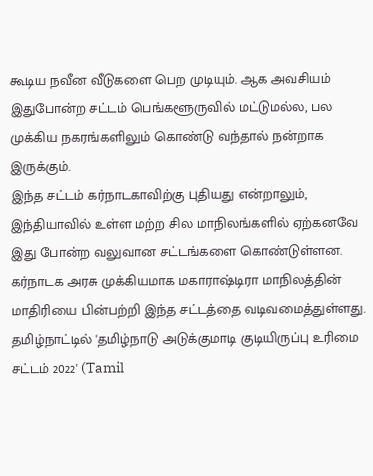கூடிய நவீன வீடுகளை பெற முடியும். ஆக அவசியம் இதுபோன்ற சட்டம் பெங்களூருவில் மட்டுமல்ல, பல முக்கிய நகரங்களிலும் கொண்டு வந்தால் நன்றாக இருக்கும்.
இந்த சட்டம் கர்நாடகாவிற்கு புதியது என்றாலும், இந்தியாவில் உள்ள மற்ற சில மாநிலங்களில் ஏற்கனவே இது போன்ற வலுவான சட்டங்களை கொண்டுள்ளன. கர்நாடக அரசு முக்கியமாக மகாராஷ்டிரா மாநிலத்தின் மாதிரியை பின்பற்றி இந்த சட்டத்தை வடிவமைத்துள்ளது.
தமிழ்நாட்டில் 'தமிழ்நாடு அடுக்குமாடி குடியிருப்பு உரிமை சட்டம் 2022' (Tamil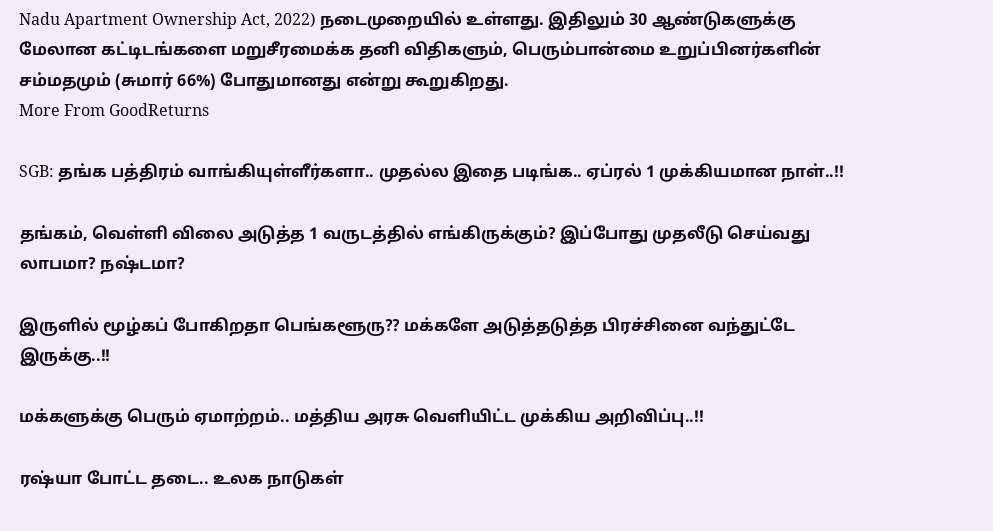Nadu Apartment Ownership Act, 2022) நடைமுறையில் உள்ளது. இதிலும் 30 ஆண்டுகளுக்கு மேலான கட்டிடங்களை மறுசீரமைக்க தனி விதிகளும், பெரும்பான்மை உறுப்பினர்களின் சம்மதமும் (சுமார் 66%) போதுமானது என்று கூறுகிறது.
More From GoodReturns

SGB: தங்க பத்திரம் வாங்கியுள்ளீர்களா.. முதல்ல இதை படிங்க.. ஏப்ரல் 1 முக்கியமான நாள்..!!

தங்கம், வெள்ளி விலை அடுத்த 1 வருடத்தில் எங்கிருக்கும்? இப்போது முதலீடு செய்வது லாபமா? நஷ்டமா?

இருளில் மூழ்கப் போகிறதா பெங்களூரு?? மக்களே அடுத்தடுத்த பிரச்சினை வந்துட்டே இருக்கு..!!

மக்களுக்கு பெரும் ஏமாற்றம்.. மத்திய அரசு வெளியிட்ட முக்கிய அறிவிப்பு..!!

ரஷ்யா போட்ட தடை.. உலக நாடுகள்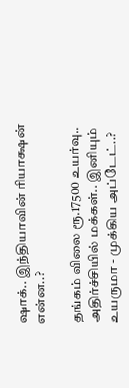ஷாக்.. இந்தியாவின் ரியாக்ஷன் என்ன..?

தங்கம் விலை ரூ.17500 உயர்வு.. அதிர்ச்சியில் மக்கள்.. இனியும் உயருமா - முக்கிய அப்டேட்..?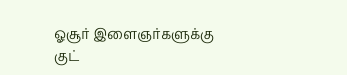ஓசூர் இளைஞர்களுக்கு குட்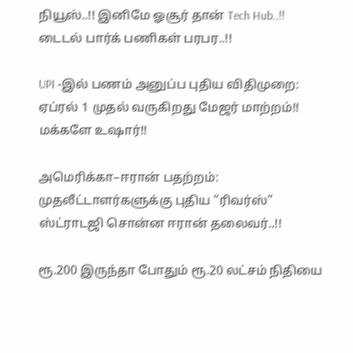நியூஸ்..!! இனிமே ஓசூர் தான் Tech Hub..!! டைடல் பார்க் பணிகள் பரபர..!!

UPI -இல் பணம் அனுப்ப புதிய விதிமுறை: ஏப்ரல் 1 முதல் வருகிறது மேஜர் மாற்றம்!! மக்களே உஷார்!!

அமெரிக்கா–ஈரான் பதற்றம்: முதலீட்டாளர்களுக்கு புதிய “ரிவர்ஸ்” ஸ்ட்ராடஜி சொன்ன ஈரான் தலைவர்..!!

ரூ.200 இருந்தா போதும் ரூ.20 லட்சம் நிதியை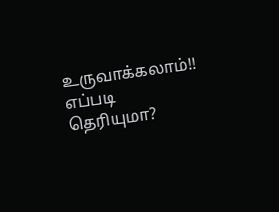உருவாக்கலாம்!! எப்படி தெரியுமா?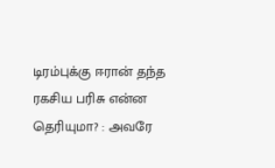டிரம்புக்கு ஈரான் தந்த ரகசிய பரிசு என்ன தெரியுமா? : அவரே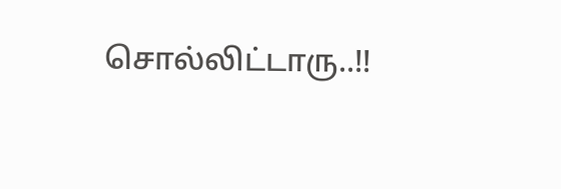சொல்லிட்டாரு..!!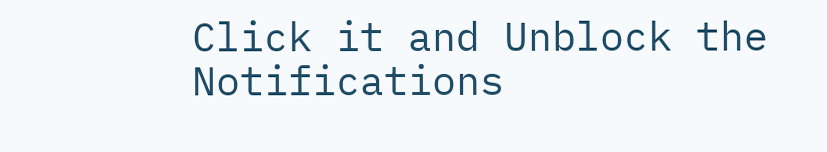Click it and Unblock the Notifications